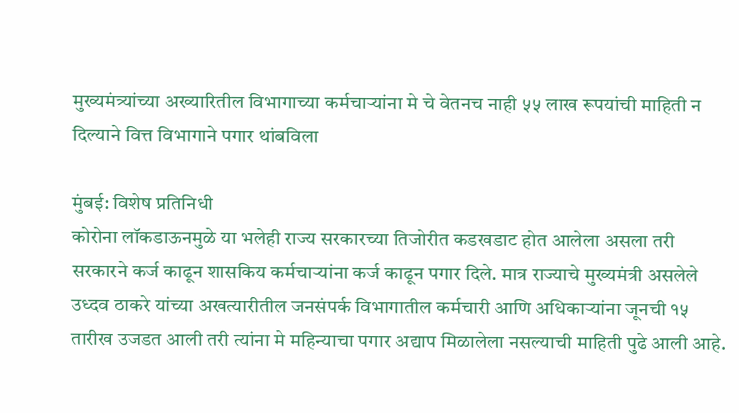मुख्यमंत्र्यांच्या अख्यारितील विभागाच्या कर्मचाऱ्यांना मे चे वेतनच नाही ५५ लाख रूपयांची माहिती न दिल्याने वित्त विभागाने पगार थांबविला

मुंबई: विशेष प्रतिनिधी
कोरोना लॉकडाऊनमुळे या भलेही राज्य सरकारच्या तिजोरीत कडखडाट होत आलेला असला तरी सरकारने कर्ज काढून शासकिय कर्मचाऱ्यांना कर्ज काढून पगार दिले. मात्र राज्याचे मुख्यमंत्री असलेले उध्दव ठाकरे यांच्या अखत्यारीतील जनसंपर्क विभागातील कर्मचारी आणि अधिकाऱ्यांना जूनची १५ तारीख उजडत आली तरी त्यांना मे महिन्याचा पगार अद्याप मिळालेला नसल्याची माहिती पुढे आली आहे.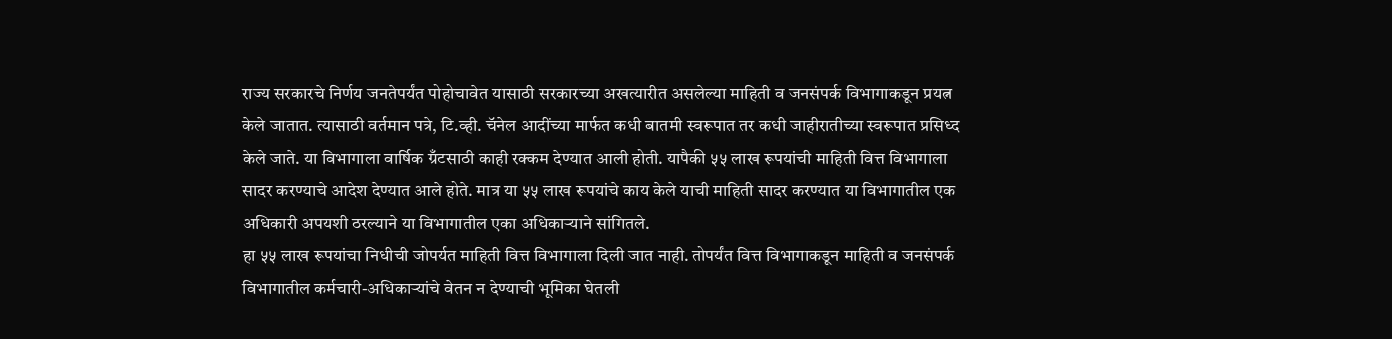राज्य सरकारचे निर्णय जनतेपर्यंत पोहोचावेत यासाठी सरकारच्या अखत्यारीत असलेल्या माहिती व जनसंपर्क विभागाकडून प्रयत्न केले जातात. त्यासाठी वर्तमान पत्रे, टि.व्ही. चॅनेल आदींच्या मार्फत कधी बातमी स्वरूपात तर कधी जाहीरातीच्या स्वरूपात प्रसिध्द केले जाते. या विभागाला वार्षिक ग्रँटसाठी काही रक्कम देण्यात आली होती. यापैकी ५५ लाख रूपयांची माहिती वित्त विभागाला सादर करण्याचे आदेश देण्यात आले होते. मात्र या ५५ लाख रूपयांचे काय केले याची माहिती सादर करण्यात या विभागातील एक अधिकारी अपयशी ठरल्याने या विभागातील एका अधिकाऱ्याने सांगितले.
हा ५५ लाख रूपयांचा निधीची जोपर्यत माहिती वित्त विभागाला दिली जात नाही. तोपर्यंत वित्त विभागाकडून माहिती व जनसंपर्क विभागातील कर्मचारी-अधिकाऱ्यांचे वेतन न देण्याची भूमिका घेतली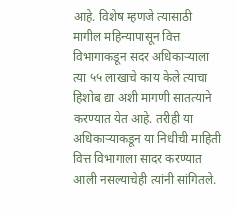आहे. विशेष म्हणजे त्यासाठी मागील महिन्यापासून वित्त विभागाकडून सदर अधिकाऱ्याला त्या ५५ लाखाचे काय केले त्याचा हिशोब द्या अशी मागणी सातत्याने करण्यात येत आहे. तरीही या अधिकाऱ्याकडून या निधीची माहिती वित्त विभागाला सादर करण्यात आली नसल्याचेही त्यांनी सांगितले.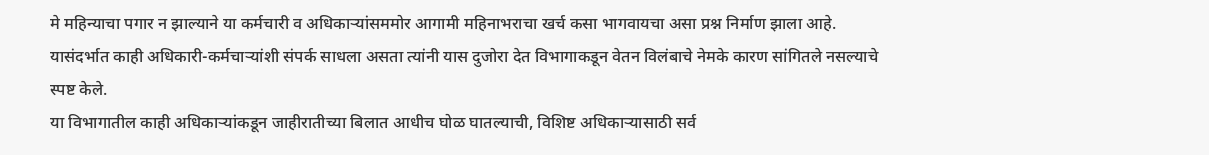मे महिन्याचा पगार न झाल्याने या कर्मचारी व अधिकाऱ्यांसममोर आगामी महिनाभराचा खर्च कसा भागवायचा असा प्रश्न निर्माण झाला आहे. यासंदर्भात काही अधिकारी-कर्मचाऱ्यांशी संपर्क साधला असता त्यांनी यास दुजोरा देत विभागाकडून वेतन विलंबाचे नेमके कारण सांगितले नसल्याचे स्पष्ट केले.
या विभागातील काही अधिकाऱ्यांकडून जाहीरातीच्या बिलात आधीच घोळ घातल्याची, विशिष्ट अधिकाऱ्यासाठी सर्व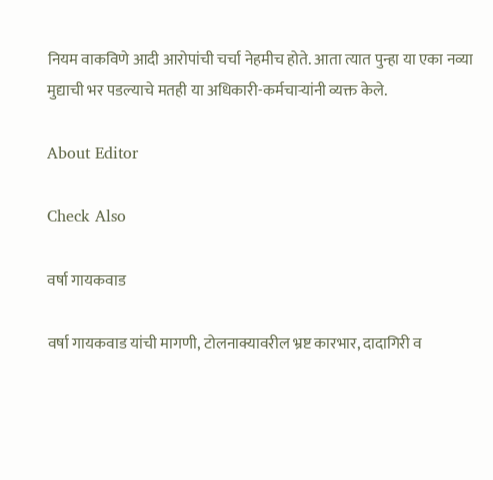नियम वाकविणे आदी आरोपांची चर्चा नेहमीच होते. आता त्यात पुन्हा या एका नव्या मुद्याची भर पडल्याचे मतही या अधिकारी-कर्मचाऱ्यांनी व्यक्त केले.

About Editor

Check Also

वर्षा गायकवाड

वर्षा गायकवाड यांची मागणी, टोलनाक्यावरील भ्रष्ट कारभार, दादागिरी व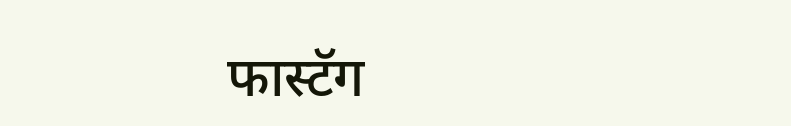फास्टॅग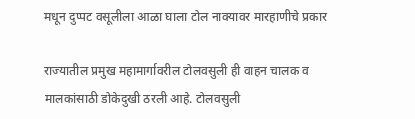मधून दुप्पट वसूलीला आळा घाला टोल नाक्यावर मारहाणीचे प्रकार

राज्यातील प्रमुख महामार्गावरील टोलवसुली ही वाहन चालक व मालकांसाठी डोकेदुखी ठरली आहे. टोलवसुली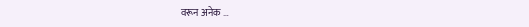वरून अनेक …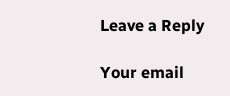Leave a Reply

Your email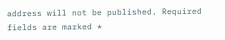address will not be published. Required fields are marked *